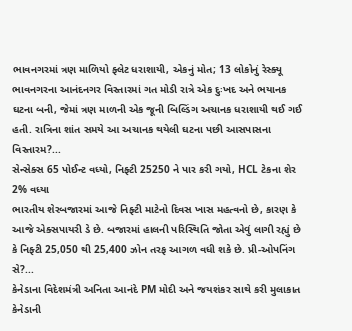ભાવનગરમાં ત્રણ માળિયો ફ્લેટ ધરાશાયી, એકનું મોત; 13 લોકોનું રેસ્ક્યૂ
ભાવનગરના આનંદનગર વિસ્તારમાં ગત મોડી રાત્રે એક દુઃખદ અને ભયાનક ઘટના બની, જેમાં ત્રણ માળની એક જૂની બિલ્ડિંગ અચાનક ધરાશાયી થઈ ગઈ હતી. રાત્રિના શાંત સમયે આ અચાનક થયેલી ઘટના પછી આસપાસના વિસ્તારમ?...
સેન્સેક્સ 65 પોઈન્ટ વધ્યો, નિફ્ટી 25250 ને પાર કરી ગયો, HCL ટેકના શેર 2% વધ્યા
ભારતીય શેરબજારમાં આજે નિફ્ટી માટેનો દિવસ ખાસ મહત્વનો છે, કારણ કે આજે એક્સપાયરી ડે છે. બજારમાં હાલની પરિસ્થિતિ જોતા એવું લાગી રહ્યું છે કે નિફ્ટી 25,050 થી 25,400 ઝોન તરફ આગળ વધી શકે છે. પ્રી-ઓપનિંગ સે?...
કેનેડાના વિદેશમંત્રી અનિતા આનંદે PM મોદી અને જયશંકર સાથે કરી મુલાકાત
કેનેડાની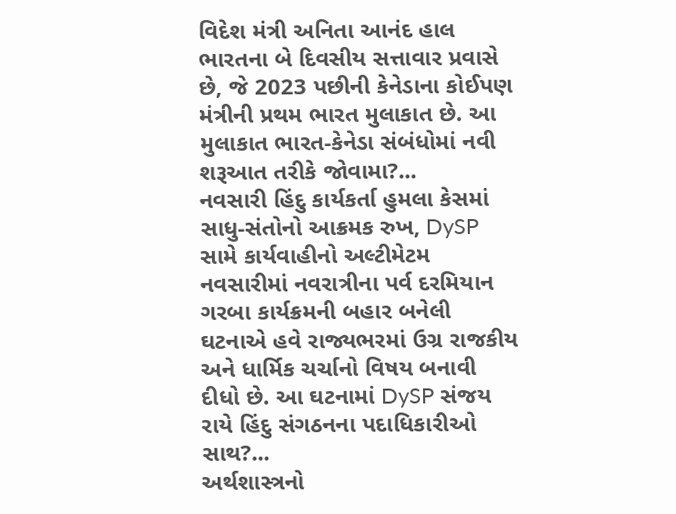વિદેશ મંત્રી અનિતા આનંદ હાલ ભારતના બે દિવસીય સત્તાવાર પ્રવાસે છે, જે 2023 પછીની કેનેડાના કોઈપણ મંત્રીની પ્રથમ ભારત મુલાકાત છે. આ મુલાકાત ભારત-કેનેડા સંબંધોમાં નવી શરૂઆત તરીકે જોવામા?...
નવસારી હિંદુ કાર્યકર્તા હુમલા કેસમાં સાધુ-સંતોનો આક્રમક રુખ, DySP સામે કાર્યવાહીનો અલ્ટીમેટમ
નવસારીમાં નવરાત્રીના પર્વ દરમિયાન ગરબા કાર્યક્રમની બહાર બનેલી ઘટનાએ હવે રાજ્યભરમાં ઉગ્ર રાજકીય અને ધાર્મિક ચર્ચાનો વિષય બનાવી દીધો છે. આ ઘટનામાં DySP સંજય રાયે હિંદુ સંગઠનના પદાધિકારીઓ સાથ?...
અર્થશાસ્ત્રનો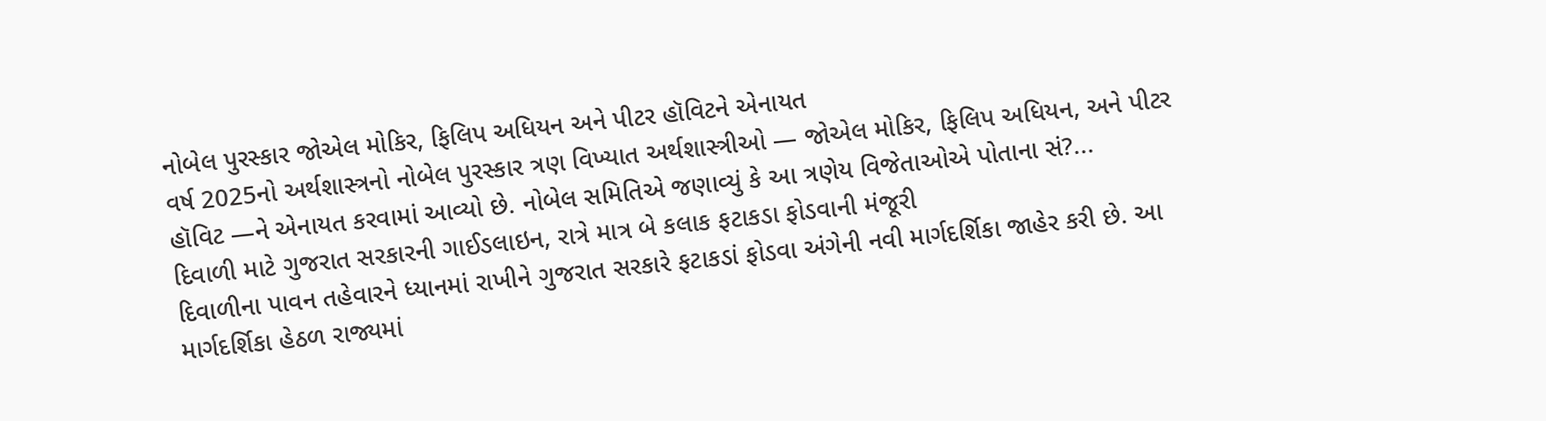નોબેલ પુરસ્કાર જોએલ મોકિર, ફિલિપ અધિયન અને પીટર હૉવિટને એનાયત
વર્ષ 2025નો અર્થશાસ્ત્રનો નોબેલ પુરસ્કાર ત્રણ વિખ્યાત અર્થશાસ્ત્રીઓ — જોએલ મોકિર, ફિલિપ અધિયન, અને પીટર હૉવિટ —ને એનાયત કરવામાં આવ્યો છે. નોબેલ સમિતિએ જણાવ્યું કે આ ત્રણેય વિજેતાઓએ પોતાના સં?...
દિવાળી માટે ગુજરાત સરકારની ગાઈડલાઇન, રાત્રે માત્ર બે કલાક ફટાકડા ફોડવાની મંજૂરી
દિવાળીના પાવન તહેવારને ધ્યાનમાં રાખીને ગુજરાત સરકારે ફટાકડાં ફોડવા અંગેની નવી માર્ગદર્શિકા જાહેર કરી છે. આ માર્ગદર્શિકા હેઠળ રાજ્યમાં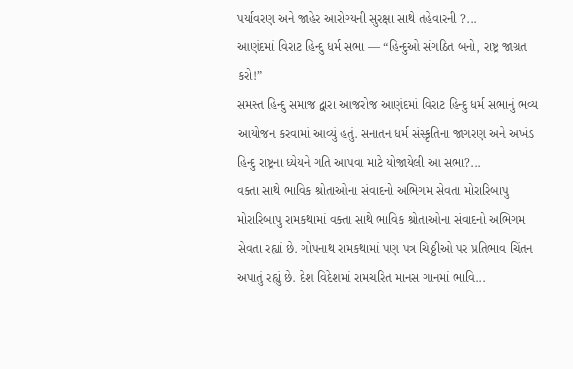પર્યાવરણ અને જાહેર આરોગ્યની સુરક્ષા સાથે તહેવારની ?...
આણંદમાં વિરાટ હિન્દુ ધર્મ સભા — “હિન્દુઓ સંગઠિત બનો, રાષ્ટ્ર જાગ્રત કરો!”
સમસ્ત હિન્દુ સમાજ દ્વારા આજરોજ આણંદમાં વિરાટ હિન્દુ ધર્મ સભાનું ભવ્ય આયોજન કરવામાં આવ્યું હતું. સનાતન ધર્મ સંસ્કૃતિના જાગરણ અને અખંડ હિન્દુ રાષ્ટ્રના ધ્યેયને ગતિ આપવા માટે યોજાયેલી આ સભા?...
વક્તા સાથે ભાવિક શ્રોતાઓના સંવાદનો અભિગમ સેવતા મોરારિબાપુ
મોરારિબાપુ રામકથામાં વક્તા સાથે ભાવિક શ્રોતાઓના સંવાદનો અભિગમ સેવતા રહ્યાં છે. ગોપનાથ રામકથામાં પણ પત્ર ચિઠ્ઠીઓ પર પ્રતિભાવ ચિંતન અપાતું રહ્યું છે. દેશ વિદેશમાં રામચરિત માનસ ગાનમાં ભાવિ...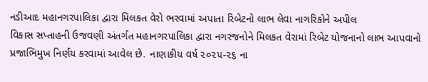નડીઆદ મહાનગરપાલિકા દ્વારા મિલકત વેરો ભરવામાં અપાતા રિબેટનો લાભ લેવા નાગરિકોને અપીલ
વિકાસ સપ્તાહની ઉજવણી અંતર્ગત મહાનગરપાલિકા દ્વારા નગરજનોને મિલકત વેરામાં રિબેટ યોજનાનો લાભ આપવાનો પ્રજાભિમુખ નિર્ણય કરવામાં આવેલ છે. નાણાકીય વર્ષ ૨૦૨૫-૨૬ ના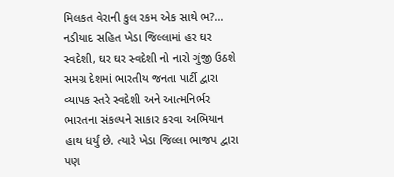મિલકત વેરાની કુલ રકમ એક સાથે ભ?...
નડીયાદ સહિત ખેડા જિલ્લામાં હર ઘર સ્વદેશી, ઘર ઘર સ્વદેશી નો નારો ગુંજી ઉઠશે
સમગ્ર દેશમાં ભારતીય જનતા પાર્ટી દ્વારા વ્યાપક સ્તરે સ્વદેશી અને આત્મનિર્ભર ભારતના સંકલ્પને સાકાર કરવા અભિયાન હાથ ધર્યું છે. ત્યારે ખેડા જિલ્લા ભાજપ દ્વારા પણ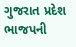ગુજરાત પ્રદેશ ભાજપની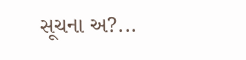સૂચના અ?...